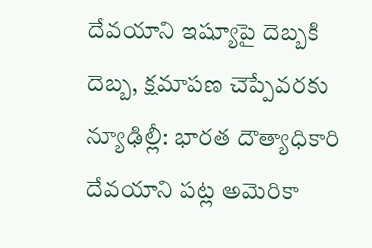దేవయాని ఇష్యూపై దెబ్బకి దెబ్బ, క్షమాపణ చెప్పేవరకు
న్యూఢిల్లీ: భారత దౌత్యాధికారి దేవయాని పట్ల అమెరికా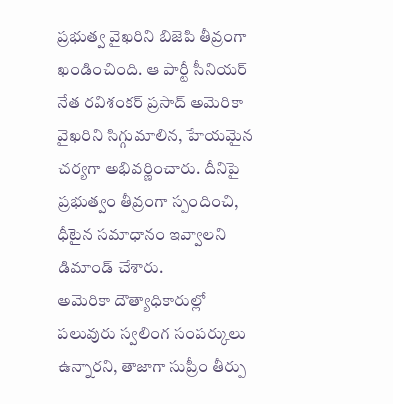ప్రభుత్వ వైఖరిని బిజెపి తీవ్రంగా ఖండించింది. ఆ పార్టీ సీనియర్ నేత రవిశంకర్ ప్రసాద్ అమెరికా వైఖరిని సిగ్గుమాలిన, హేయమైన చర్యగా అభివర్ణించారు. దీనిపై ప్రభుత్వం తీవ్రంగా స్పందించి, ధీటైన సమాధానం ఇవ్వాలని డిమాండ్ చేశారు.
అమెరికా దౌత్యాధికారుల్లో పలువురు స్వలింగ సంపర్కులు ఉన్నారని, తాజాగా సుప్రీం తీర్పు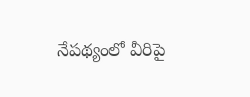నేపథ్యంలో వీరిపై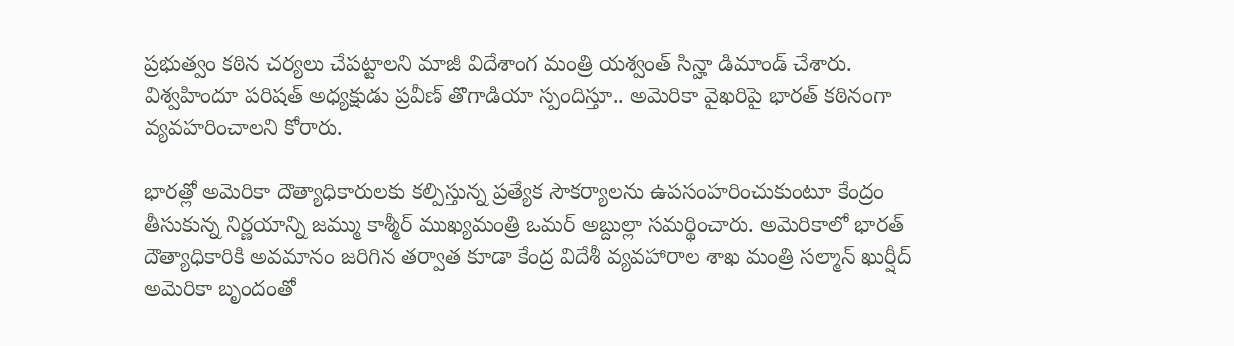ప్రభుత్వం కఠిన చర్యలు చేపట్టాలని మాజీ విదేశాంగ మంత్రి యశ్వంత్ సిన్హా డిమాండ్ చేశారు. విశ్వహిందూ పరిషత్ అధ్యక్షుడు ప్రవీణ్ తొగాడియా స్పందిస్తూ.. అమెరికా వైఖరిపై భారత్ కఠినంగా వ్యవహరించాలని కోరారు.

భారత్లో అమెరికా దౌత్యాధికారులకు కల్పిస్తున్న ప్రత్యేక సౌకర్యాలను ఉపసంహరించుకుంటూ కేంద్రం తీసుకున్న నిర్ణయాన్ని జమ్ము కాశ్మీర్ ముఖ్యమంత్రి ఒమర్ అబ్దుల్లా సమర్థించారు. అమెరికాలో భారత్ దౌత్యాధికారికి అవమానం జరిగిన తర్వాత కూడా కేంద్ర విదేశీ వ్యవహారాల శాఖ మంత్రి సల్మాన్ ఖుర్షీద్ అమెరికా బృందంతో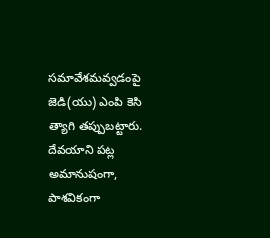సమావేశమవ్వడంపై జెడి(యు) ఎంపి కెసి త్యాగి తప్పుబట్టారు.
దేవయాని పట్ల అమానుషంగా, పాశవికంగా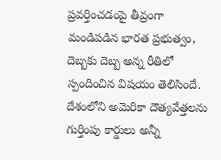ప్రవర్తించడంపై తీవ్రంగా మండిపడిన భారత ప్రభుత్వం, దెబ్బకు దెబ్బ అన్న రీతిలో స్పందించిన విషయం తెలిసిందే. దేశంలోని అమెరికా దౌత్యవేత్తలను గుర్తింపు కార్డులు అన్నీ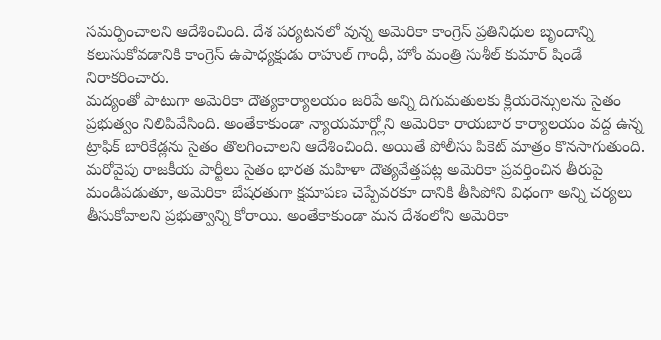సమర్పించాలని ఆదేశించింది. దేశ పర్యటనలో వున్న అమెరికా కాంగ్రెస్ ప్రతినిధుల బృందాన్ని కలుసుకోవడానికి కాంగ్రెస్ ఉపాధ్యక్షుడు రాహుల్ గాంధీ, హోం మంత్రి సుశీల్ కుమార్ షిండే నిరాకరించారు.
మద్యంతో పాటుగా అమెరికా దౌత్యకార్యాలయం జరిపే అన్ని దిగుమతులకు క్లియరెన్సులను సైతం ప్రభుత్వం నిలిపివేసింది. అంతేకాకుండా న్యాయమార్గ్లోని అమెరికా రాయబార కార్యాలయం వద్ద ఉన్న ట్రాఫిక్ బారికేడ్లను సైతం తొలగించాలని ఆదేశించింది. అయితే పోలీసు పికెట్ మాత్రం కొనసాగుతుంది.
మరోవైపు రాజకీయ పార్టీలు సైతం భారత మహిళా దౌత్యవేత్తపట్ల అమెరికా ప్రవర్తించిన తీరుపై మండిపడుతూ, అమెరికా బేషరతుగా క్షమాపణ చెప్పేవరకూ దానికి తీసిపోని విధంగా అన్ని చర్యలు తీసుకోవాలని ప్రభుత్వాన్ని కోరాయి. అంతేకాకుండా మన దేశంలోని అమెరికా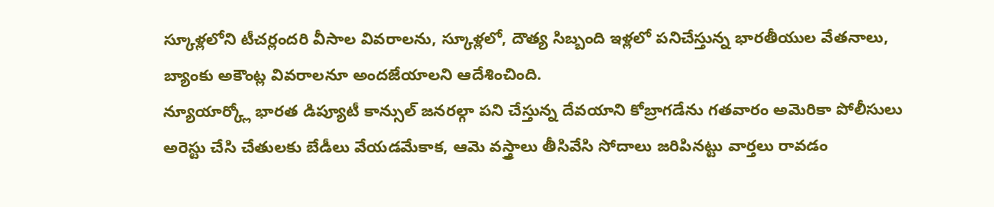స్కూళ్లలోని టీచర్లందరి వీసాల వివరాలను, స్కూళ్లలో, దౌత్య సిబ్బంది ఇళ్లలో పనిచేస్తున్న భారతీయుల వేతనాలు, బ్యాంకు అకౌంట్ల వివరాలనూ అందజేయాలని ఆదేశించింది.
న్యూయార్క్లో భారత డిప్యూటీ కాన్సుల్ జనరల్గా పని చేస్తున్న దేవయాని కోబ్రాగడేను గతవారం అమెరికా పోలీసులు అరెస్టు చేసి చేతులకు బేడీలు వేయడమేకాక, ఆమె వస్త్రాలు తీసివేసి సోదాలు జరిపినట్టు వార్తలు రావడం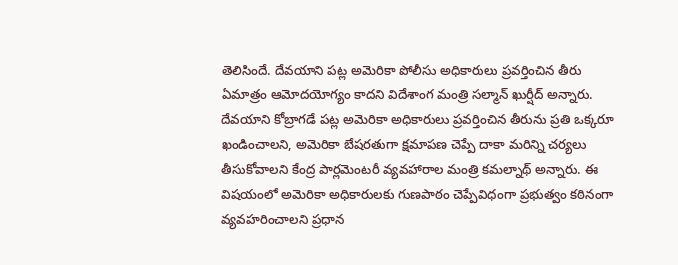తెలిసిందే. దేవయాని పట్ల అమెరికా పోలీసు అధికారులు ప్రవర్తించిన తీరు ఏమాత్రం ఆమోదయోగ్యం కాదని విదేశాంగ మంత్రి సల్మాన్ ఖుర్షీద్ అన్నారు.
దేవయాని కోబ్రాగడే పట్ల అమెరికా అధికారులు ప్రవర్తించిన తీరును ప్రతి ఒక్కరూ ఖండించాలని, అమెరికా బేషరతుగా క్షమాపణ చెప్పే దాకా మరిన్ని చర్యలు తీసుకోవాలని కేంద్ర పార్లమెంటరీ వ్యవహారాల మంత్రి కమల్నాథ్ అన్నారు. ఈ విషయంలో అమెరికా అధికారులకు గుణపాఠం చెప్పేవిధంగా ప్రభుత్వం కఠినంగా వ్యవహరించాలని ప్రధాన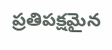ప్రతిపక్షమైన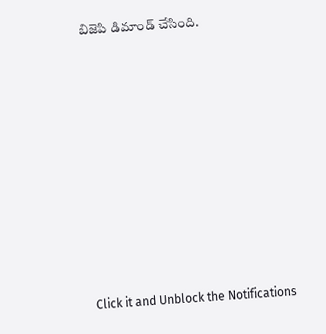బిజెపి డిమాండ్ చేసింది.












Click it and Unblock the Notifications